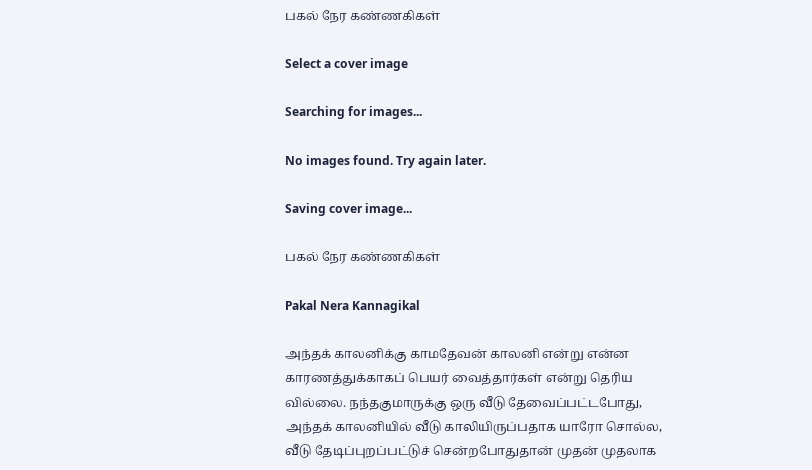பகல் நேர கண்ணகிகள்

Select a cover image

Searching for images...

No images found. Try again later.

Saving cover image...

பகல் நேர கண்ணகிகள்

Pakal Nera Kannagikal

அந்தக் காலனிக்கு காமதேவன் காலனி என்று என்ன காரணத்துக்காகப் பெயர் வைத்தார்கள் என்று தெரிய வில்லை. நந்தகுமாருக்கு ஒரு வீடு தேவைப்பட்டபோது, அந்தக் காலனியில் வீடு காலியிருப்பதாக யாரோ சொல்ல, வீடு தேடிப்புறப்பட்டுச் சென்றபோதுதான் முதன் முதலாக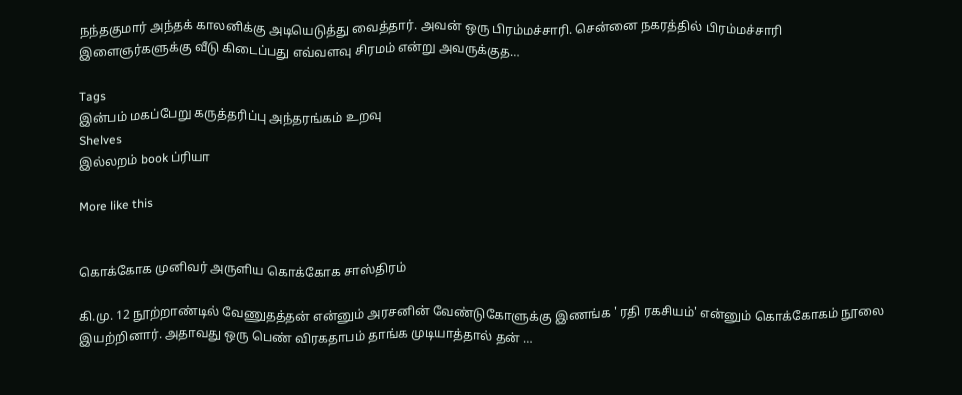நந்தகுமார் அந்தக் காலனிக்கு அடியெடுத்து வைத்தார். அவன் ஒரு பிரம்மச்சாரி. சென்னை நகரத்தில் பிரம்மச்சாரி இளைஞர்களுக்கு வீடு கிடைப்பது எவ்வளவு சிரமம் என்று அவருக்குத…

Tags
இன்பம் மகப்பேறு கருத்தரிப்பு அந்தரங்கம் உறவு
Shelves
இல்லறம் book ப்ரியா

More like this


கொக்கோக முனிவர் அருளிய கொக்கோக சாஸ்திரம்

கி.மு. 12 நூற்றாண்டில் வேணுதத்தன் என்னும் அரசனின் வேண்டுகோளுக்கு இணங்க ' ரதி ரகசியம்' என்னும் கொக்கோகம் நூலை இயற்றினார். அதாவது ஒரு பெண் விரகதாபம் தாங்க முடியாத்தால் தன் …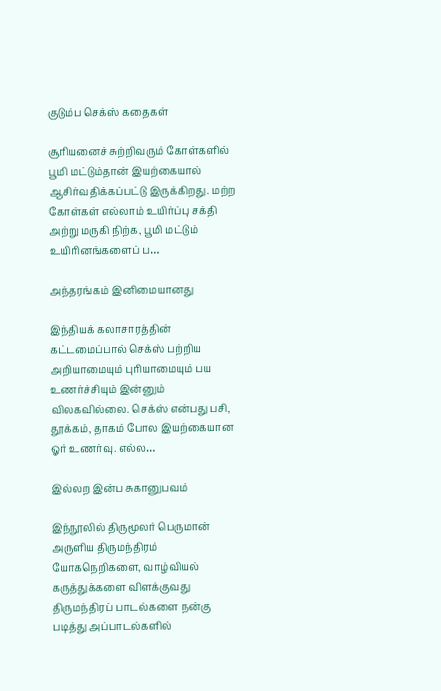குடும்ப செக்ஸ் கதைகள்

சூரியனைச் சுற்றிவரும் கோள்களில் பூமி மட்டும்தான் இயற்கையால் ஆசிர்வதிக்கப்பட்டு இருக்கிறது. மற்ற கோள்கள் எல்லாம் உயிர்ப்பு சக்தி அற்று மருகி நிற்க, பூமி மட்டும் உயிரினங்களைப் ப…

அந்தரங்கம் இனிமையானது

இந்தியக் கலாசாரத்தின் கட்டமைப்பால் செக்ஸ் பற்றிய அறியாமையும் புரியாமையும் பய உணர்ச்சியும் இன்னும் விலகவில்லை. செக்ஸ் என்பது பசி, தூக்கம், தாகம் போல இயற்கையான ஓர் உணர்வு. எல்ல…

இல்லற இன்ப சுகானுபவம்

இந்நூலில் திருமூலர் பெருமான் அருளிய திருமந்திரம் யோகநெறிகளை, வாழ்வியல் கருத்துக்களை விளக்குவது திருமந்திரப் பாடல்களை நன்கு படித்து அப்பாடல்களில்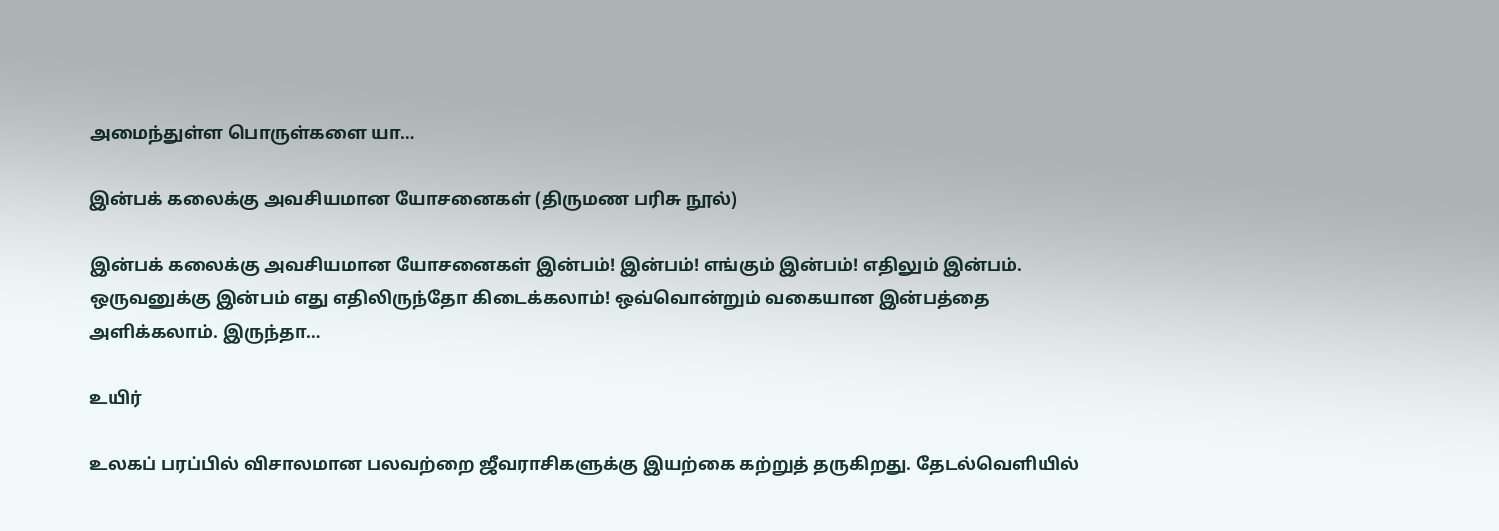அமைந்துள்ள பொருள்களை யா…

இன்பக் கலைக்கு அவசியமான யோசனைகள் (திருமண பரிசு நூல்)

இன்பக் கலைக்கு அவசியமான யோசனைகள் இன்பம்! இன்பம்! எங்கும் இன்பம்! எதிலும் இன்பம். ஒருவனுக்கு இன்பம் எது எதிலிருந்தோ கிடைக்கலாம்! ஒவ்வொன்றும் வகையான இன்பத்தை அளிக்கலாம். இருந்தா…

உயிர்

உலகப் பரப்பில் விசாலமான பலவற்றை ஜீவராசிகளுக்கு இயற்கை கற்றுத் தருகிறது. தேடல்வெளியில்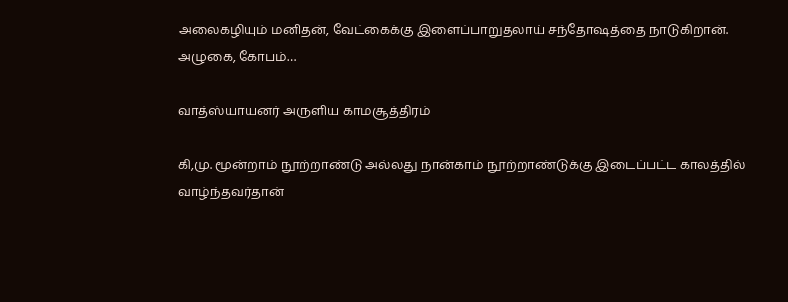அலைகழியும் மனிதன், வேட்கைக்கு இளைப்பாறுதலாய் சந்தோஷத்தை நாடுகிறான். அழுகை, கோபம்…

வாத்ஸ்யாயனர் அருளிய காமசூத்திரம்

கி,மு. மூன்றாம் நூற்றாண்டு அல்லது நான்காம் நூற்றாண்டுக்கு இடைப்பட்ட காலத்தில் வாழ்ந்தவர்தான்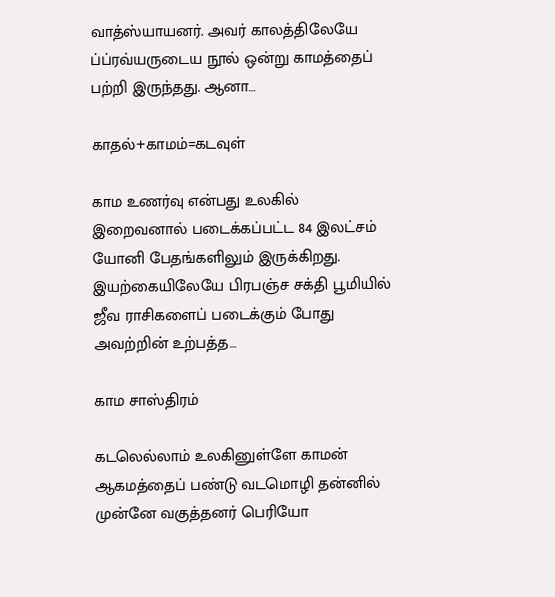வாத்ஸ்யாயனர். அவர் காலத்திலேயே ப்ப்ரவ்யருடைய நூல் ஒன்று காமத்தைப் பற்றி இருந்தது. ஆனா…

காதல்+காமம்=கடவுள்

காம உணர்வு என்பது உலகில் இறைவனால் படைக்கப்பட்ட 84 இலட்சம் யோனி பேதங்களிலும் இருக்கிறது. இயற்கையிலேயே பிரபஞ்ச சக்தி பூமியில் ஜீவ ராசிகளைப் படைக்கும் போது அவற்றின் உற்பத்த…

காம சாஸ்திரம்

கடலெல்லாம் உலகினுள்ளே காமன் ஆகமத்தைப் பண்டு வடமொழி தன்னில் முன்னே வகுத்தனர் பெரியோ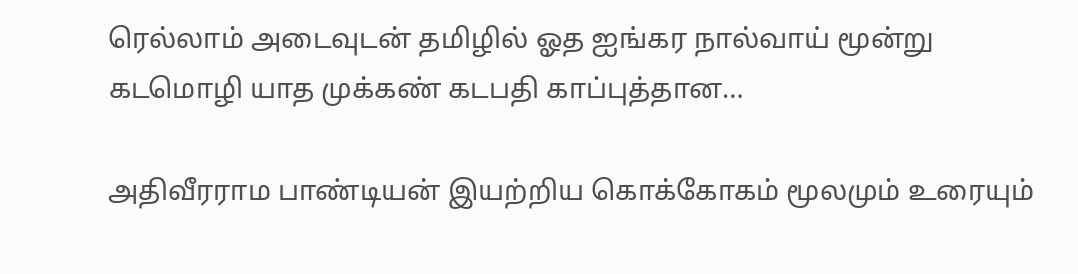ரெல்லாம் அடைவுடன் தமிழில் ஓத ஐங்கர நால்வாய் மூன்று கடமொழி யாத முக்கண் கடபதி காப்புத்தான…

அதிவீரராம பாண்டியன் இயற்றிய கொக்கோகம் மூலமும் உரையும்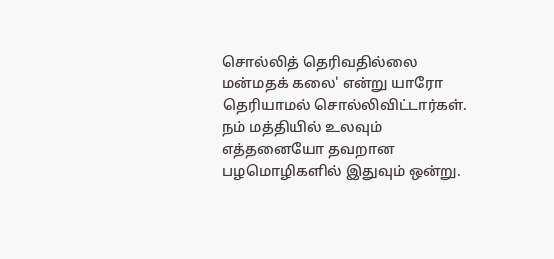சொல்லித் தெரிவதில்லை மன்மதக் கலை' என்று யாரோ தெரியாமல் சொல்லிவிட்டார்கள். நம் மத்தியில் உலவும் எத்தனையோ தவறான பழமொழிகளில் இதுவும் ஒன்று.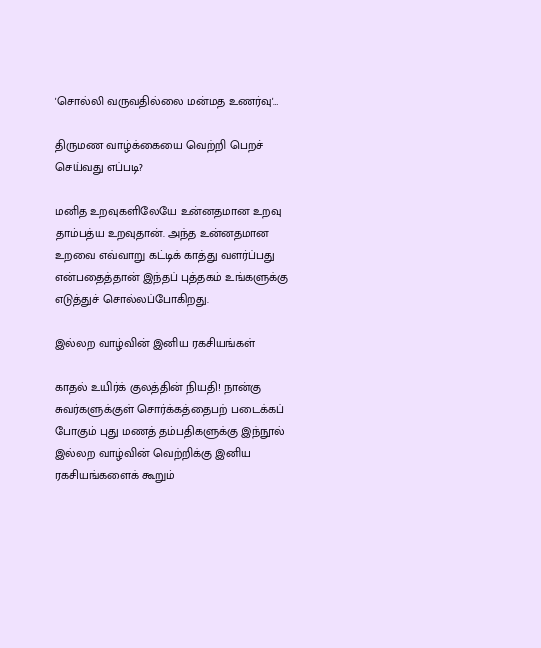'சொல்லி வருவதில்லை மன்மத உணர்வு'…

திருமண வாழ்க்கையை வெற்றி பெறச் செய்வது எப்படி?

மனித உறவுகளிலேயே உன்னதமான உறவு தாம்பத்ய உறவுதான். அந்த உன்னதமான உறவை எவ்வாறு கட்டிக் காத்து வளர்ப்பது என்பதைத்தான் இந்தப் புத்தகம் உங்களுக்கு எடுத்துச் சொல்லப்போகிறது.

இல்லற வாழ்வின் இனிய ரகசியங்கள்

காதல் உயிர்க் குலத்தின் நியதி! நான்கு சுவர்களுக்குள் சொர்க்கத்தைபற் படைக்கப் போகும் புது மணத் தம்பதிகளுக்கு இந்நூல் இல்லற வாழ்வின் வெற்றிக்கு இனிய ரகசியங்களைக் கூறும்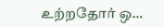உற்றதோர் ஒ…